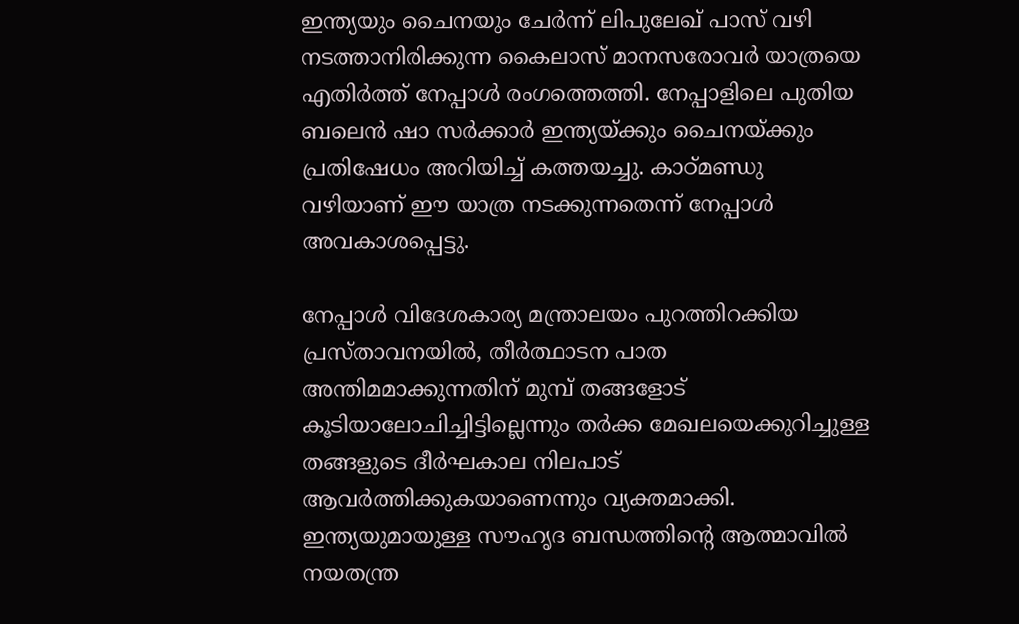ഇന്ത്യയും ചൈനയും ചേര്‍ന്ന് ലിപുലേഖ് പാസ് വഴി നടത്താനിരിക്കുന്ന കൈലാസ് മാനസരോവര്‍ യാത്രയെ എതിര്‍ത്ത് നേപ്പാള്‍ രംഗത്തെത്തി. നേപ്പാളിലെ പുതിയ ബലെന്‍ ഷാ സര്‍ക്കാര്‍ ഇന്ത്യയ്ക്കും ചൈനയ്ക്കും പ്രതിഷേധം അറിയിച്ച് കത്തയച്ചു. കാഠ്മണ്ഡു വഴിയാണ് ഈ യാത്ര നടക്കുന്നതെന്ന് നേപ്പാള്‍ അവകാശപ്പെട്ടു.

നേപ്പാള്‍ വിദേശകാര്യ മന്ത്രാലയം പുറത്തിറക്കിയ പ്രസ്താവനയില്‍, തീര്‍ത്ഥാടന പാത അന്തിമമാക്കുന്നതിന് മുമ്പ് തങ്ങളോട് കൂടിയാലോചിച്ചിട്ടില്ലെന്നും തര്‍ക്ക മേഖലയെക്കുറിച്ചുള്ള തങ്ങളുടെ ദീര്‍ഘകാല നിലപാട് ആവര്‍ത്തിക്കുകയാണെന്നും വ്യക്തമാക്കി. ഇന്ത്യയുമായുള്ള സൗഹൃദ ബന്ധത്തിന്റെ ആത്മാവില്‍ നയതന്ത്ര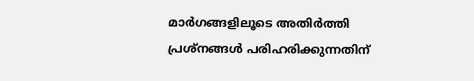മാര്‍ഗങ്ങളിലൂടെ അതിര്‍ത്തി പ്രശ്‌നങ്ങള്‍ പരിഹരിക്കുന്നതിന്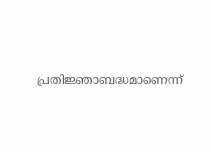പ്രതിജ്ഞാബദ്ധമാണെന്ന്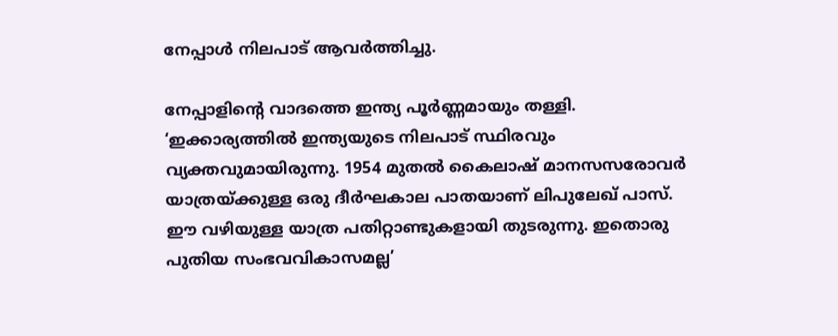നേപ്പാള്‍ നിലപാട് ആവര്‍ത്തിച്ചു.

നേപ്പാളിന്റെ വാദത്തെ ഇന്ത്യ പൂര്‍ണ്ണമായും തള്ളി. ‘ഇക്കാര്യത്തില്‍ ഇന്ത്യയുടെ നിലപാട് സ്ഥിരവും വ്യക്തവുമായിരുന്നു. 1954 മുതല്‍ കൈലാഷ് മാനസസരോവര്‍ യാത്രയ്ക്കുള്ള ഒരു ദീര്‍ഘകാല പാതയാണ് ലിപുലേഖ് പാസ്. ഈ വഴിയുള്ള യാത്ര പതിറ്റാണ്ടുകളായി തുടരുന്നു. ഇതൊരു പുതിയ സംഭവവികാസമല്ല’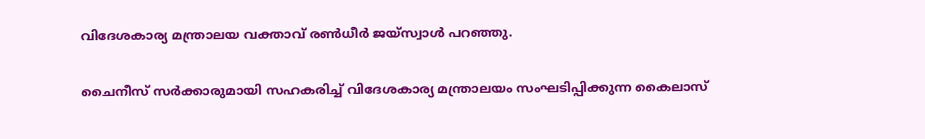വിദേശകാര്യ മന്ത്രാലയ വക്താവ് രണ്‍ധീര്‍ ജയ്‌സ്വാള്‍ പറഞ്ഞു.

ചൈനീസ് സര്‍ക്കാരുമായി സഹകരിച്ച് വിദേശകാര്യ മന്ത്രാലയം സംഘടിപ്പിക്കുന്ന കൈലാസ്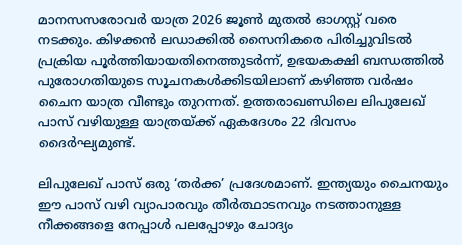മാനസസരോവര്‍ യാത്ര 2026 ജൂണ്‍ മുതല്‍ ഓഗസ്റ്റ് വരെ നടക്കും. കിഴക്കന്‍ ലഡാക്കില്‍ സൈനികരെ പിരിച്ചുവിടല്‍ പ്രക്രിയ പൂര്‍ത്തിയായതിനെത്തുടര്‍ന്ന്, ഉഭയകക്ഷി ബന്ധത്തില്‍ പുരോഗതിയുടെ സൂചനകള്‍ക്കിടയിലാണ് കഴിഞ്ഞ വര്‍ഷം ചൈന യാത്ര വീണ്ടും തുറന്നത്. ഉത്തരാഖണ്ഡിലെ ലിപുലേഖ് പാസ് വഴിയുള്ള യാത്രയ്ക്ക് ഏകദേശം 22 ദിവസം ദൈര്‍ഘ്യമുണ്ട്.

ലിപുലേഖ് പാസ് ഒരു ‘തര്‍ക്ക’ പ്രദേശമാണ്. ഇന്ത്യയും ചൈനയും ഈ പാസ് വഴി വ്യാപാരവും തീര്‍ത്ഥാടനവും നടത്താനുള്ള നീക്കങ്ങളെ നേപ്പാള്‍ പലപ്പോഴും ചോദ്യം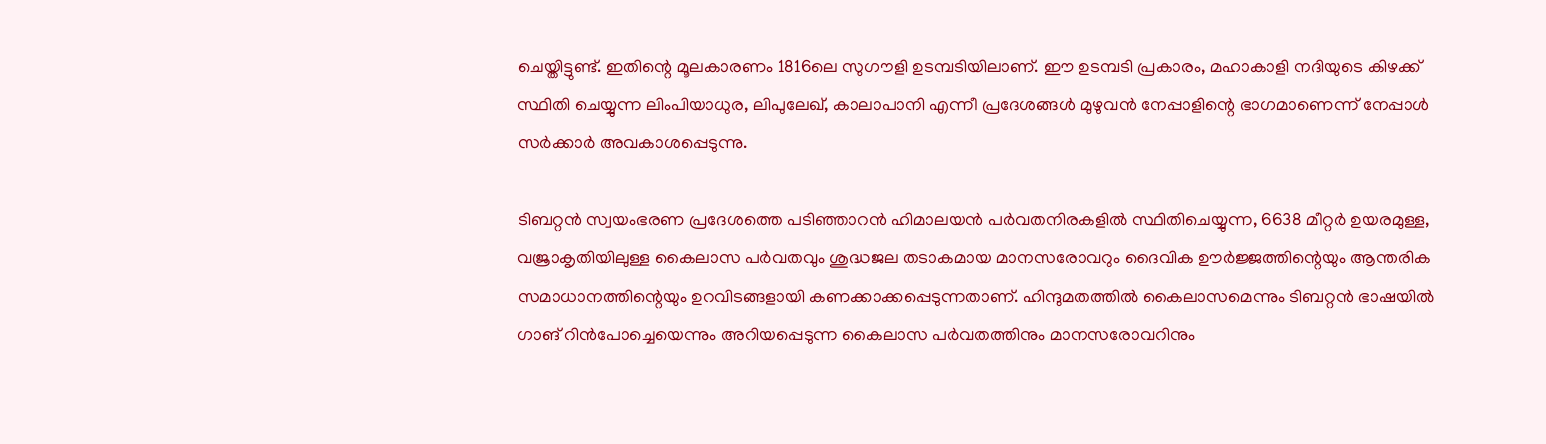ചെയ്തിട്ടുണ്ട്. ഇതിന്റെ മൂലകാരണം 1816ലെ സുഗൗളി ഉടമ്പടിയിലാണ്. ഈ ഉടമ്പടി പ്രകാരം, മഹാകാളി നദിയുടെ കിഴക്ക് സ്ഥിതി ചെയ്യുന്ന ലിംപിയാധുര, ലിപുലേഖ്, കാലാപാനി എന്നീ പ്രദേശങ്ങള്‍ മുഴുവന്‍ നേപ്പാളിന്റെ ഭാഗമാണെന്ന് നേപ്പാള്‍ സര്‍ക്കാര്‍ അവകാശപ്പെടുന്നു.

ടിബറ്റന്‍ സ്വയംഭരണ പ്രദേശത്തെ പടിഞ്ഞാറന്‍ ഹിമാലയന്‍ പര്‍വതനിരകളില്‍ സ്ഥിതിചെയ്യുന്ന, 6638 മീറ്റര്‍ ഉയരമുള്ള, വജ്രാകൃതിയിലുള്ള കൈലാസ പര്‍വതവും ശുദ്ധജല തടാകമായ മാനസരോവറും ദൈവിക ഊര്‍ജ്ജത്തിന്റെയും ആന്തരിക സമാധാനത്തിന്റെയും ഉറവിടങ്ങളായി കണക്കാക്കപ്പെടുന്നതാണ്. ഹിന്ദുമതത്തില്‍ കൈലാസമെന്നും ടിബറ്റന്‍ ഭാഷയില്‍ ഗാങ് റിന്‍പോച്ചെയെന്നും അറിയപ്പെടുന്ന കൈലാസ പര്‍വതത്തിനും മാനസരോവറിനും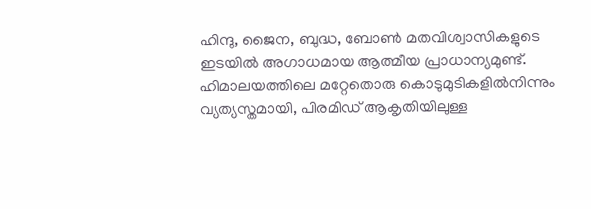ഹിന്ദു, ജൈന, ബുദ്ധ, ബോണ്‍ മതവിശ്വാസികളുടെ ഇടയില്‍ അഗാധമായ ആത്മീയ പ്രാധാന്യമുണ്ട്. ഹിമാലയത്തിലെ മറ്റേതൊരു കൊടുമുടികളില്‍നിന്നും വ്യത്യസ്തമായി, പിരമിഡ് ആകൃതിയിലുള്ള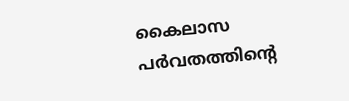കൈലാസ പര്‍വതത്തിന്റെ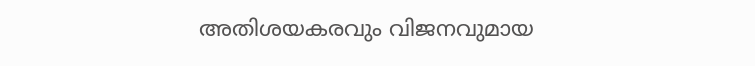അതിശയകരവും വിജനവുമായ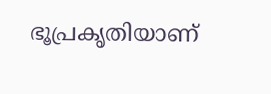ഭൂപ്രകൃതിയാണ്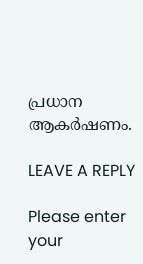പ്രധാന ആകര്‍ഷണം.

LEAVE A REPLY

Please enter your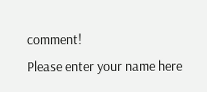comment!
Please enter your name here